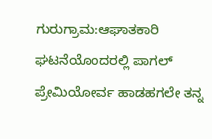ಗುರುಗ್ರಾಮ:ಆಘಾತಕಾರಿ ಘಟನೆಯೊಂದರಲ್ಲಿ ಪಾಗಲ್ ಪ್ರೇಮಿಯೋರ್ವ ಹಾಡಹಗಲೇ ತನ್ನ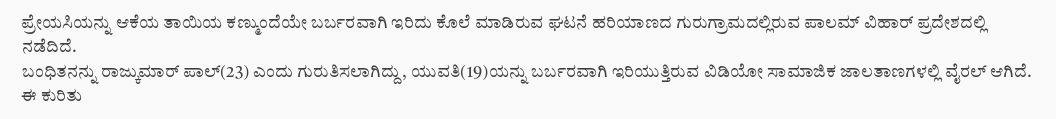ಪ್ರೇಯಸಿಯನ್ನು ಆಕೆಯ ತಾಯಿಯ ಕಣ್ಮುಂದೆಯೇ ಬರ್ಬರವಾಗಿ ಇರಿದು ಕೊಲೆ ಮಾಡಿರುವ ಘಟನೆ ಹರಿಯಾಣದ ಗುರುಗ್ರಾಮದಲ್ಲಿರುವ ಪಾಲಮ್ ವಿಹಾರ್ ಪ್ರದೇಶದಲ್ಲಿ ನಡೆದಿದೆ.
ಬಂಧಿತನನ್ನು ರಾಜ್ಕುಮಾರ್ ಪಾಲ್(23) ಎಂದು ಗುರುತಿಸಲಾಗಿದ್ದು, ಯುವತಿ(19)ಯನ್ನು ಬರ್ಬರವಾಗಿ ಇರಿಯುತ್ತಿರುವ ವಿಡಿಯೋ ಸಾಮಾಜಿಕ ಜಾಲತಾಣಗಳಲ್ಲಿ ವೈರಲ್ ಆಗಿದೆ.
ಈ ಕುರಿತು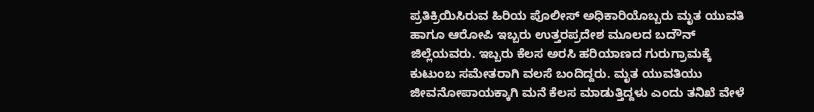ಪ್ರತಿಕ್ರಿಯಿಸಿರುವ ಹಿರಿಯ ಪೊಲೀಸ್ ಅಧಿಕಾರಿಯೊಬ್ಬರು ಮೃತ ಯುವತಿ ಹಾಗೂ ಆರೋಪಿ ಇಬ್ಬರು ಉತ್ತರಪ್ರದೇಶ ಮೂಲದ ಬದೌನ್ ಜಿಲ್ಲೆಯವರು. ಇಬ್ಬರು ಕೆಲಸ ಅರಸಿ ಹರಿಯಾಣದ ಗುರುಗ್ರಾಮಕ್ಕೆ ಕುಟುಂಬ ಸಮೇತರಾಗಿ ವಲಸೆ ಬಂದಿದ್ದರು. ಮೃತ ಯುವತಿಯು ಜೀವನೋಪಾಯಕ್ಕಾಗಿ ಮನೆ ಕೆಲಸ ಮಾಡುತ್ತಿದ್ದಳು ಎಂದು ತನಿಖೆ ವೇಳೆ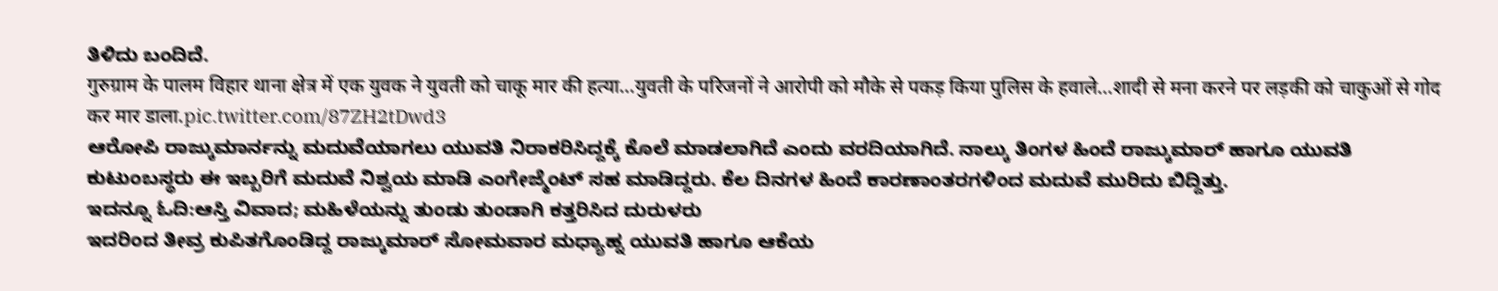ತಿಳಿದು ಬಂದಿದೆ.
गुरुग्राम के पालम विहार थाना क्षेत्र में एक युवक ने युवती को चाकू मार की हत्या…युवती के परिजनों ने आरोपी को मौके से पकड़ किया पुलिस के हवाले…शादी से मना करने पर लड़की को चाकुओं से गोद कर मार डाला.pic.twitter.com/87ZH2tDwd3
ಆರೋಪಿ ರಾಜ್ಕುಮಾರ್ನನ್ನು ಮದುವೆಯಾಗಲು ಯುವತಿ ನಿರಾಕರಿಸಿದ್ದಕ್ಕೆ ಕೊಲೆ ಮಾಡಲಾಗಿದೆ ಎಂದು ವರದಿಯಾಗಿದೆ. ನಾಲ್ಕು ತಿಂಗಳ ಹಿಂದೆ ರಾಜ್ಕುಮಾರ್ ಹಾಗೂ ಯುವತಿ ಕುಟುಂಬಸ್ಥರು ಈ ಇಬ್ಬರಿಗೆ ಮದುವೆ ನಿಶ್ವಯ ಮಾಡಿ ಎಂಗೇಜ್ಮೆಂಟ್ ಸಹ ಮಾಡಿದ್ದರು. ಕೆಲ ದಿನಗಳ ಹಿಂದೆ ಕಾರಣಾಂತರಗಳಿಂದ ಮದುವೆ ಮುರಿದು ಬಿದ್ದಿತ್ತು.
ಇದನ್ನೂ ಓದಿ:ಆಸ್ತಿ ವಿವಾದ; ಮಹಿಳೆಯನ್ನು ತುಂಡು ತುಂಡಾಗಿ ಕತ್ತರಿಸಿದ ದುರುಳರು
ಇದರಿಂದ ತೀವ್ರ ಕುಪಿತಗೊಂಡಿದ್ದ ರಾಜ್ಕುಮಾರ್ ಸೋಮವಾರ ಮಧ್ಯಾಹ್ನ ಯುವತಿ ಹಾಗೂ ಆಕೆಯ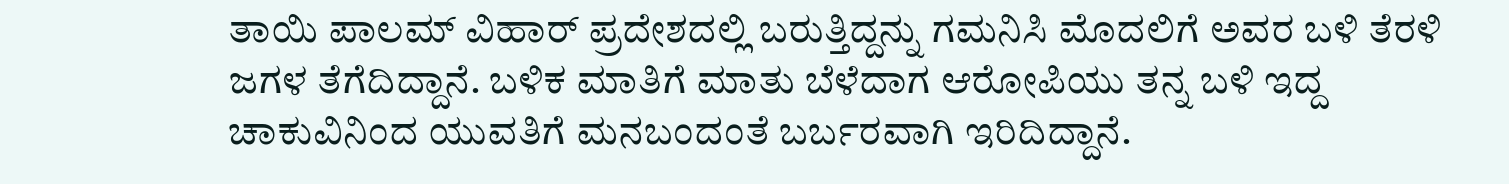ತಾಯಿ ಪಾಲಮ್ ವಿಹಾರ್ ಪ್ರದೇಶದಲ್ಲಿ ಬರುತ್ತಿದ್ದನ್ನು ಗಮನಿಸಿ ಮೊದಲಿಗೆ ಅವರ ಬಳಿ ತೆರಳಿ ಜಗಳ ತೆಗೆದಿದ್ದಾನೆ. ಬಳಿಕ ಮಾತಿಗೆ ಮಾತು ಬೆಳೆದಾಗ ಆರೋಪಿಯು ತನ್ನ ಬಳಿ ಇದ್ದ ಚಾಕುವಿನಿಂದ ಯುವತಿಗೆ ಮನಬಂದಂತೆ ಬರ್ಬರವಾಗಿ ಇರಿದಿದ್ದಾನೆ.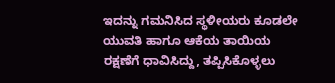ಇದನ್ನು ಗಮನಿಸಿದ ಸ್ಥಳೀಯರು ಕೂಡಲೇ ಯುವತಿ ಹಾಗೂ ಆಕೆಯ ತಾಯಿಯ ರಕ್ಷಣೆಗೆ ಧಾವಿಸಿದ್ದು, ತಪ್ಪಿಸಿಕೊಳ್ಳಲು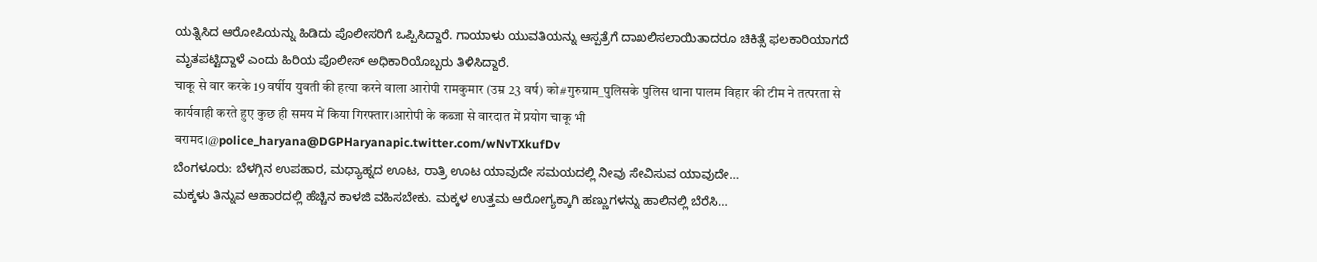ಯತ್ನಿಸಿದ ಆರೋಪಿಯನ್ನು ಹಿಡಿದು ಪೊಲೀಸರಿಗೆ ಒಪ್ಪಿಸಿದ್ದಾರೆ. ಗಾಯಾಳು ಯುವತಿಯನ್ನು ಆಸ್ಪತ್ರೆಗೆ ದಾಖಲಿಸಲಾಯಿತಾದರೂ ಚಿಕಿತ್ಸೆ ಫಲಕಾರಿಯಾಗದೆ ಮೃತಪಟ್ಟಿದ್ದಾಳೆ ಎಂದು ಹಿರಿಯ ಪೊಲೀಸ್ ಅಧಿಕಾರಿಯೊಬ್ಬರು ತಿಳಿಸಿದ್ದಾರೆ.
चाकू से वार करके 19 वर्षीय युवती की हत्या करने वाला आरोपी रामकुमार (उम्र 23 वर्ष) को#गुरुग्राम_पुलिसके पुलिस थाना पालम विहार की टीम ने तत्परता से कार्यवाही करते हुए कुछ ही समय में किया गिरफ्तार।आरोपी के कब्जा से वारदात में प्रयोग चाकू भी बरामद।@police_haryana@DGPHaryanapic.twitter.com/wNvTXkufDv
ಬೆಂಗಳೂರು: ಬೆಳಗ್ಗಿನ ಉಪಹಾರ, ಮಧ್ಯಾಹ್ನದ ಊಟ, ರಾತ್ರಿ ಊಟ ಯಾವುದೇ ಸಮಯದಲ್ಲಿ ನೀವು ಸೇವಿಸುವ ಯಾವುದೇ…
ಮಕ್ಕಳು ತಿನ್ನುವ ಆಹಾರದಲ್ಲಿ ಹೆಚ್ಚಿನ ಕಾಳಜಿ ವಹಿಸಬೇಕು. ಮಕ್ಕಳ ಉತ್ತಮ ಆರೋಗ್ಯಕ್ಕಾಗಿ ಹಣ್ಣುಗಳನ್ನು ಹಾಲಿನಲ್ಲಿ ಬೆರೆಸಿ…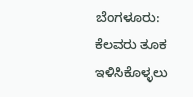ಬೆಂಗಳೂರು: ಕೆಲವರು ತೂಕ ಇಳಿಸಿಕೊಳ್ಳಲು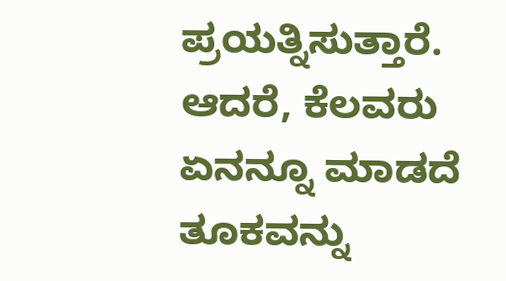ಪ್ರಯತ್ನಿಸುತ್ತಾರೆ. ಆದರೆ, ಕೆಲವರು ಏನನ್ನೂ ಮಾಡದೆ ತೂಕವನ್ನು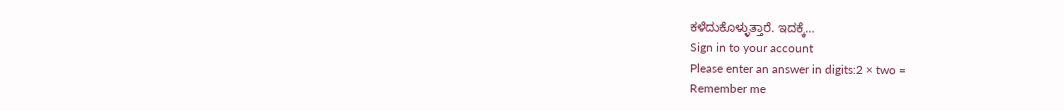ಕಳೆದುಕೊಳ್ಳುತ್ತಾರೆ. ಇದಕ್ಕೆ…
Sign in to your account
Please enter an answer in digits:2 × two =
Remember me